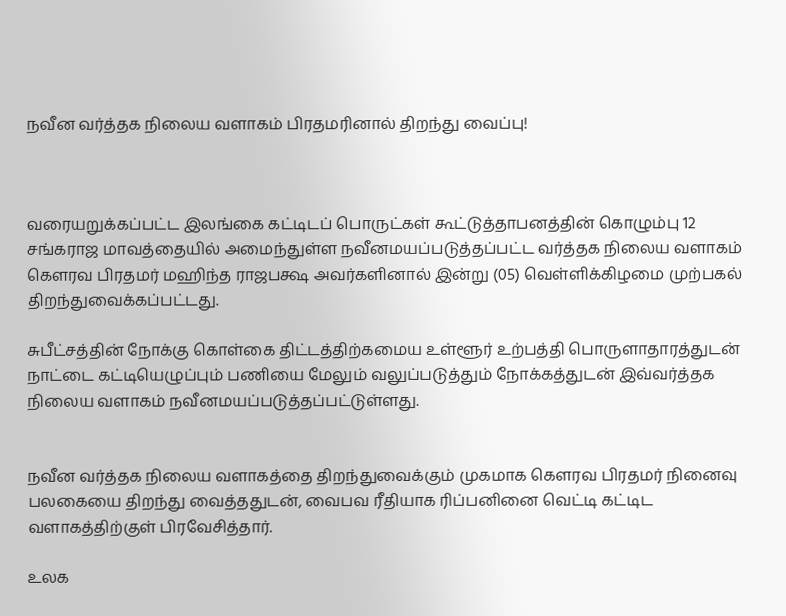நவீன வர்த்தக நிலைய வளாகம் பிரதமரினால் திறந்து வைப்பு!



வரையறுக்கப்பட்ட இலங்கை கட்டிடப் பொருட்கள் கூட்டுத்தாபனத்தின் கொழும்பு 12 சங்கராஜ மாவத்தையில் அமைந்துள்ள நவீனமயப்படுத்தப்பட்ட வர்த்தக நிலைய வளாகம் கௌரவ பிரதமர் மஹிந்த ராஜபக்ஷ அவர்களினால் இன்று (05) வெள்ளிக்கிழமை முற்பகல்  திறந்துவைக்கப்பட்டது.

சுபீட்சத்தின் நோக்கு கொள்கை திட்டத்திற்கமைய உள்ளூர் உற்பத்தி பொருளாதாரத்துடன் நாட்டை கட்டியெழுப்பும் பணியை மேலும் வலுப்படுத்தும் நோக்கத்துடன் இவ்வர்த்தக நிலைய வளாகம் நவீனமயப்படுத்தப்பட்டுள்ளது.


நவீன வர்த்தக நிலைய வளாகத்தை திறந்துவைக்கும் முகமாக கௌரவ பிரதமர் நினைவு பலகையை திறந்து வைத்ததுடன், வைபவ ரீதியாக ரிப்பனினை வெட்டி கட்டிட வளாகத்திற்குள் பிரவேசித்தார்.

உலக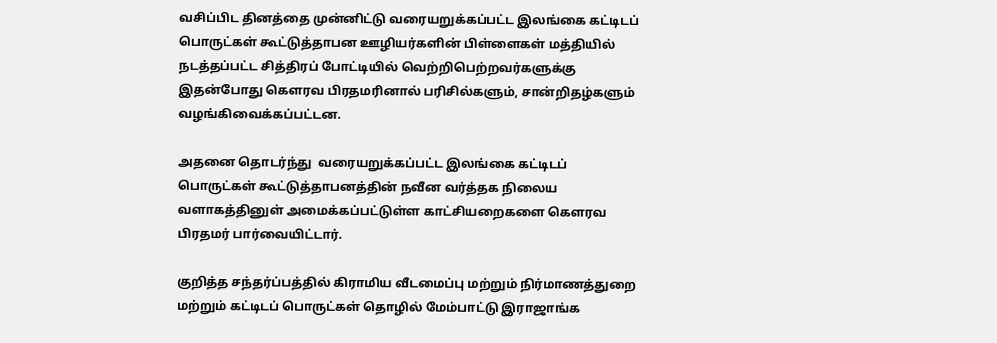வசிப்பிட தினத்தை முன்னிட்டு வரையறுக்கப்பட்ட இலங்கை கட்டிடப் பொருட்கள் கூட்டுத்தாபன ஊழியர்களின் பிள்ளைகள் மத்தியில் நடத்தப்பட்ட சித்திரப் போட்டியில் வெற்றிபெற்றவர்களுக்கு இதன்போது கௌரவ பிரதமரினால் பரிசில்களும், சான்றிதழ்களும் வழங்கிவைக்கப்பட்டன.

அதனை தொடர்ந்து  வரையறுக்கப்பட்ட இலங்கை கட்டிடப் பொருட்கள் கூட்டுத்தாபனத்தின் நவீன வர்த்தக நிலைய வளாகத்தினுள் அமைக்கப்பட்டுள்ள காட்சியறைகளை கௌரவ பிரதமர் பார்வையிட்டார்.

குறித்த சந்தர்ப்பத்தில் கிராமிய வீடமைப்பு மற்றும் நிர்மாணத்துறை மற்றும் கட்டிடப் பொருட்கள் தொழில் மேம்பாட்டு இராஜாங்க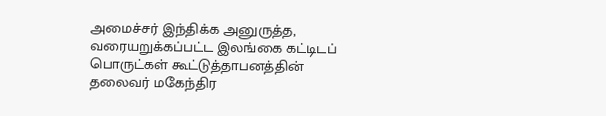அமைச்சர் இந்திக்க அனுருத்த, வரையறுக்கப்பட்ட இலங்கை கட்டிடப் பொருட்கள் கூட்டுத்தாபனத்தின் தலைவர் மகேந்திர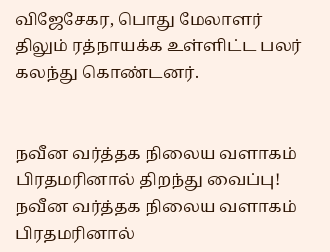விஜேசேகர, பொது மேலாளர் திலும் ரத்நாயக்க உள்ளிட்ட பலர் கலந்து கொண்டனர்.


நவீன வர்த்தக நிலைய வளாகம் பிரதமரினால் திறந்து வைப்பு! நவீன வர்த்தக நிலைய வளாகம் பிரதமரினால்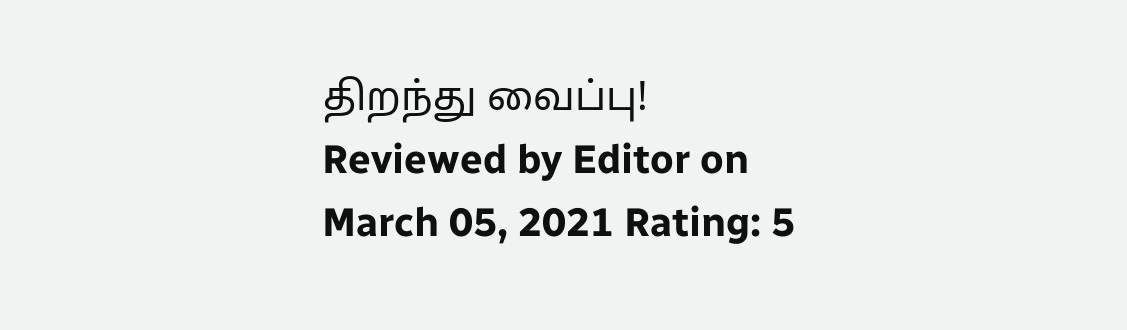திறந்து வைப்பு! Reviewed by Editor on March 05, 2021 Rating: 5